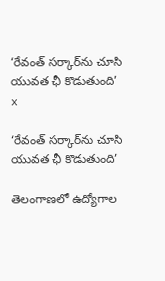‘రేవంత్ సర్కార్‌ను చూసి యువత ఛీ కొడుతుంది’
x

‘రేవంత్ సర్కార్‌ను చూసి యువత ఛీ కొడుతుంది’

తెలంగాణలో ఉద్యోగాల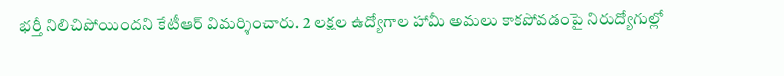భర్తీ నిలిచిపోయిందని కేటీఆర్ విమర్శించారు. 2 లక్షల ఉద్యోగాల హామీ అమలు కాకపోవడంపై నిరుద్యోగుల్లో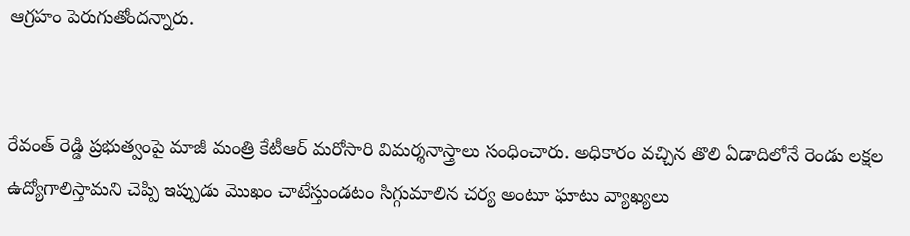ఆగ్రహం పెరుగుతోందన్నారు.


రేవంత్ రెడ్డి ప్రభుత్వంపై మాజీ మంత్రి కేటీఆర్ మరోసారి విమర్శనాస్త్రాలు సంధించారు. అధికారం వచ్చిన తొలి ఏడాదిలోనే రెండు లక్షల ఉద్యోగాలిస్తామని చెప్పి ఇప్పుడు మొఖం చాటేస్తుండటం సిగ్గుమాలిన చర్య అంటూ ఘాటు వ్యాఖ్యలు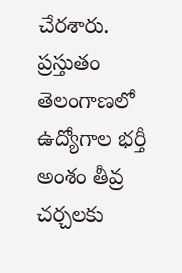చేరశారు. ప్రస్తుతం తెలంగాణలో ఉద్యోగాల భర్తీ అంశం తీవ్ర చర్చలకు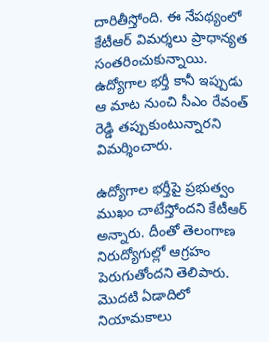దారితీస్తోంది. ఈ నేపథ్యంలో కేటీఆర్ విమర్శలు ప్రాధాన్యత సంతరించుకున్నాయి. ఉద్యోగాల భర్తీ కానీ ఇప్పుడు ఆ మాట నుంచి సీఎం రేవంత్ రెడ్డి తప్పుకుంటున్నారని విమర్శించారు.

ఉద్యోగాల భర్తీపై ప్రభుత్వం ముఖం చాటేస్తోందని కేటీఆర్ అన్నారు. దీంతో తెలంగాణ నిరుద్యోగుల్లో ఆగ్రహం పెరుగుతోందని తెలిపారు. మొదటి ఏడాదిలో నియామకాలు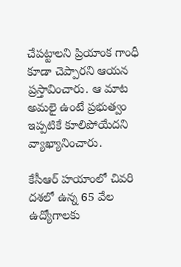చేపట్టాలని ప్రియాంక గాంధీ కూడా చెప్పారని ఆయన ప్రస్తావించారు. ఆ మాట అమలై ఉంటే ప్రభుత్వం ఇప్పటికే కూలిపోయేదని వ్యాఖ్యానించారు.

కేసీఆర్ హయాంలో చివరి దశలో ఉన్న 65 వేల ఉద్యోగాలకు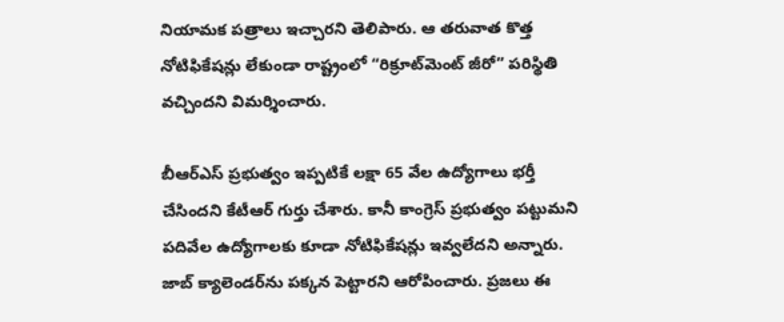నియామక పత్రాలు ఇచ్చారని తెలిపారు. ఆ తరువాత కొత్త నోటిఫికేషన్లు లేకుండా రాష్ట్రంలో “రిక్రూట్‌మెంట్ జీరో” పరిస్థితి వచ్చిందని విమర్శించారు.

బీఆర్ఎస్ ప్రభుత్వం ఇప్పటికే లక్షా 65 వేల ఉద్యోగాలు భర్తీ చేసిందని కేటీఆర్ గుర్తు చేశారు. కానీ కాంగ్రెస్ ప్రభుత్వం పట్టుమని పదివేల ఉద్యోగాలకు కూడా నోటిఫికేషన్లు ఇవ్వలేదని అన్నారు. జాబ్ క్యాలెండర్‌ను పక్కన పెట్టారని ఆరోపించారు. ప్రజలు ఈ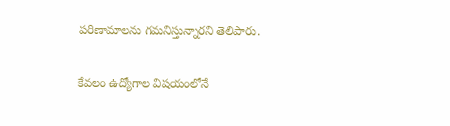పరిణామాలను గమనిస్తున్నారని తెలిపారు.

కేవలం ఉద్యోగాల విషయంలోనే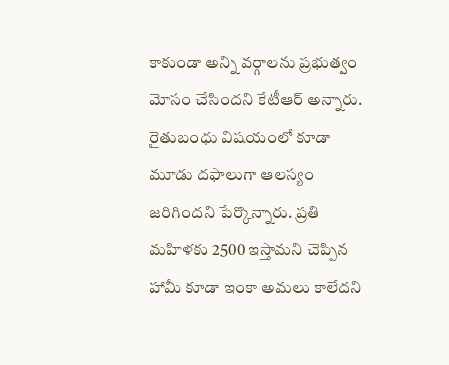కాకుండా అన్ని వర్గాలను ప్రభుత్వం మోసం చేసిందని కేటీఆర్ అన్నారు. రైతుబంధు విషయంలో కూడా మూడు దఫాలుగా ఆలస్యం జరిగిందని పేర్కొన్నారు. ప్రతి మహిళకు 2500 ఇస్తామని చెప్పిన హామీ కూడా ఇంకా అమలు కాలేదని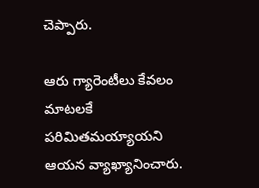చెప్పారు.

ఆరు గ్యారెంటీలు కేవలం మాటలకే పరిమితమయ్యాయని ఆయన వ్యాఖ్యానించారు.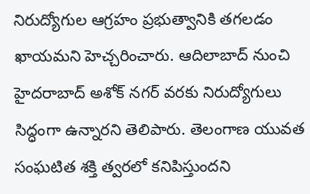నిరుద్యోగుల ఆగ్రహం ప్రభుత్వానికి తగలడం ఖాయమని హెచ్చరించారు. ఆదిలాబాద్ నుంచి హైదరాబాద్ అశోక్ నగర్ వరకు నిరుద్యోగులు సిద్ధంగా ఉన్నారని తెలిపారు. తెలంగాణ యువత సంఘటిత శక్తి త్వరలో కనిపిస్తుందని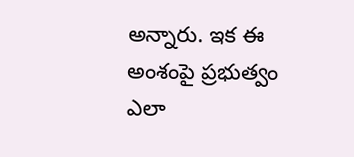అన్నారు. ఇక ఈ అంశంపై ప్రభుత్వం ఎలా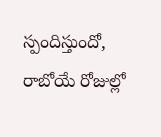స్పందిస్తుందో, రాబోయే రోజుల్లో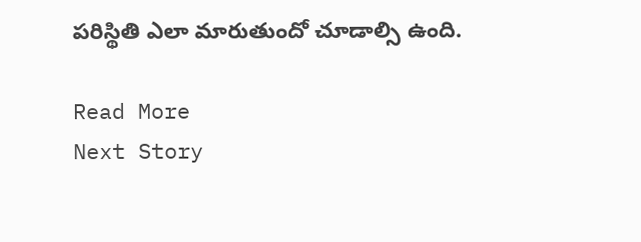పరిస్థితి ఎలా మారుతుందో చూడాల్సి ఉంది.

Read More
Next Story